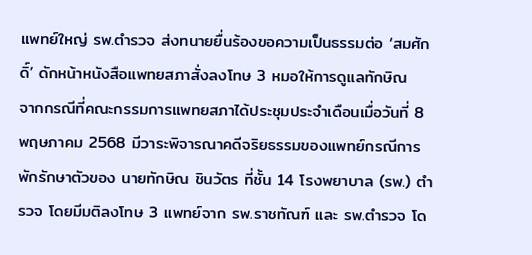แพทย์ใหญ่ รพ.ตำรวจ ส่งทนายยื่นร้องขอความเป็นธรรมต่อ ‘สมศักดิ์’ ดักหน้าหนังสือแพทยสภาสั่งลงโทษ 3 หมอให้การดูแลทักษิณ
จากกรณีที่คณะกรรมการแพทยสภาได้ประชุมประจำเดือนเมื่อวันที่ 8 พฤษภาคม 2568 มีวาระพิจารณาคดีจริยธรรมของแพทย์กรณีการพักรักษาตัวของ นายทักษิณ ชินวัตร ที่ชั้น 14 โรงพยาบาล (รพ.) ตำรวจ โดยมีมติลงโทษ 3 แพทย์จาก รพ.ราชทัณฑ์ และ รพ.ตำรวจ โด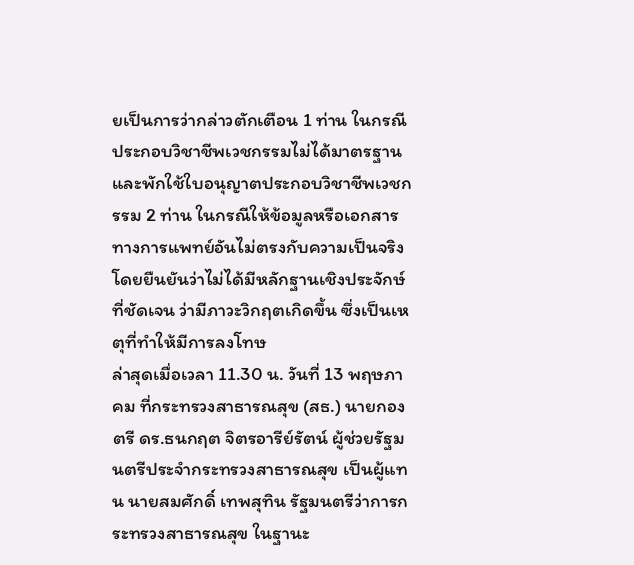ยเป็นการว่ากล่าวตักเตือน 1 ท่าน ในกรณีประกอบวิชาชีพเวชกรรมไม่ได้มาตรฐาน และพักใช้ใบอนุญาตประกอบวิชาชีพเวชกรรม 2 ท่าน ในกรณีให้ข้อมูลหรือเอกสารทางการแพทย์อันไม่ตรงกับความเป็นจริง โดยยืนยันว่าไม่ได้มีหลักฐานเชิงประจักษ์ที่ชัดเจน ว่ามีภาวะวิกฤตเกิดขึ้น ซึ่งเป็นเหตุที่ทำให้มีการลงโทษ
ล่าสุดเมื่อเวลา 11.30 น. วันที่ 13 พฤษภาคม ที่กระทรวงสาธารณสุข (สธ.) นายกองตรี ดร.ธนกฤต จิตรอารีย์รัตน์ ผู้ช่วยรัฐมนตรีประจำกระทรวงสาธารณสุข เป็นผู้แทน นายสมศักดิ์ เทพสุทิน รัฐมนตรีว่าการกระทรวงสาธารณสุข ในฐานะ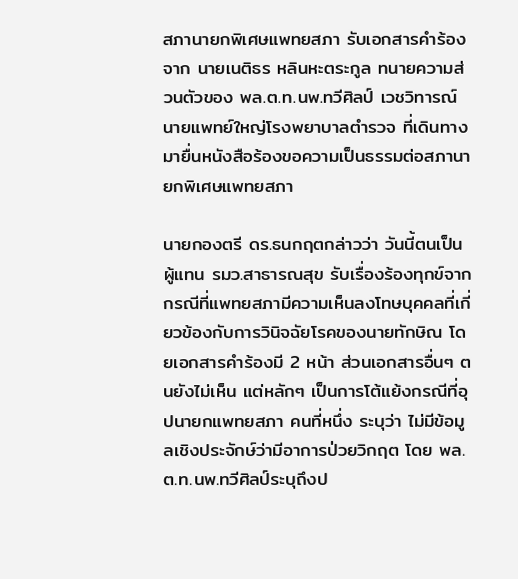สภานายกพิเศษแพทยสภา รับเอกสารคำร้องจาก นายเนติธร หลินหะตระกูล ทนายความส่วนตัวของ พล.ต.ท.นพ.ทวีศิลป์ เวชวิทารณ์ นายแพทย์ใหญ่โรงพยาบาลตำรวจ ที่เดินทางมายื่นหนังสือร้องขอความเป็นธรรมต่อสภานายกพิเศษแพทยสภา

นายกองตรี ดร.ธนกฤตกล่าวว่า วันนี้ตนเป็นผู้แทน รมว.สาธารณสุข รับเรื่องร้องทุกข์จากกรณีที่แพทยสภามีความเห็นลงโทษบุคคลที่เกี่ยวข้องกับการวินิจฉัยโรคของนายทักษิณ โดยเอกสารคำร้องมี 2 หน้า ส่วนเอกสารอื่นๆ ตนยังไม่เห็น แต่หลักๆ เป็นการโต้แย้งกรณีที่อุปนายกแพทยสภา คนที่หนึ่ง ระบุว่า ไม่มีข้อมูลเชิงประจักษ์ว่ามีอาการป่วยวิกฤต โดย พล.ต.ท.นพ.ทวีศิลป์ระบุถึงป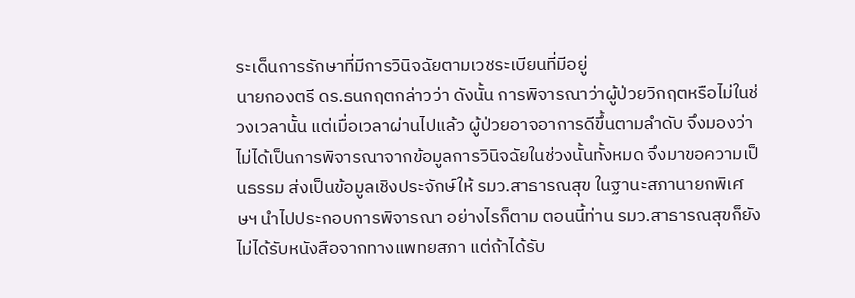ระเด็นการรักษาที่มีการวินิจฉัยตามเวชระเบียนที่มีอยู่
นายกองตรี ดร.ธนกฤตกล่าวว่า ดังนั้น การพิจารณาว่าผู้ป่วยวิกฤตหรือไม่ในช่วงเวลานั้น แต่เมื่อเวลาผ่านไปแล้ว ผู้ป่วยอาจอาการดีขึ้นตามลำดับ จึงมองว่าไม่ได้เป็นการพิจารณาจากข้อมูลการวินิจฉัยในช่วงนั้นทั้งหมด จึงมาขอความเป็นธรรม ส่งเป็นข้อมูลเชิงประจักษ์ให้ รมว.สาธารณสุข ในฐานะสภานายกพิเศษฯ นำไปประกอบการพิจารณา อย่างไรก็ตาม ตอนนี้ท่าน รมว.สาธารณสุขก็ยังไม่ได้รับหนังสือจากทางแพทยสภา แต่ถ้าได้รับ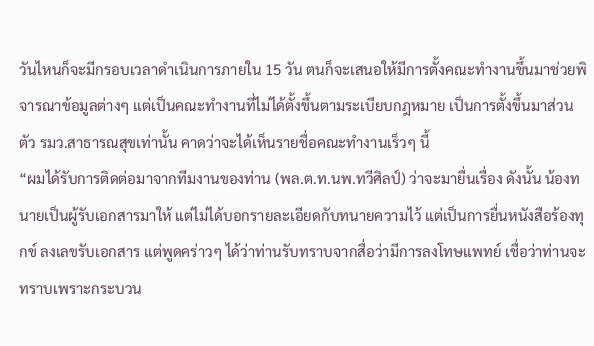วันไหนก็จะมีกรอบเวลาดำเนินการภายใน 15 วัน ตนก็จะเสนอให้มีการตั้งคณะทำงานขึ้นมาช่วยพิจารณาข้อมูลต่างๆ แต่เป็นคณะทำงานที่ไม่ได้ตั้งขึ้นตามระเบียบกฎหมาย เป็นการตั้งขึ้นมาส่วนตัว รมว.สาธารณสุขเท่านั้น คาดว่าจะได้เห็นรายชื่อคณะทำงานเร็วๆ นี้
“ผมได้รับการติดต่อมาจากทีมงานของท่าน (พล.ต.ท.นพ.ทวีศิลป์) ว่าจะมายื่นเรื่อง ดังนั้น น้องทนายเป็นผู้รับเอกสารมาให้ แต่ไม่ได้บอกรายละเอียดกับทนายความไว้ แต่เป็นการยื่นหนังสือร้องทุกข์ ลงเลขรับเอกสาร แต่พูดคร่าวๆ ได้ว่าท่านรับทราบจากสื่อว่ามีการลงโทษแพทย์ เชื่อว่าท่านจะทราบเพราะกระบวน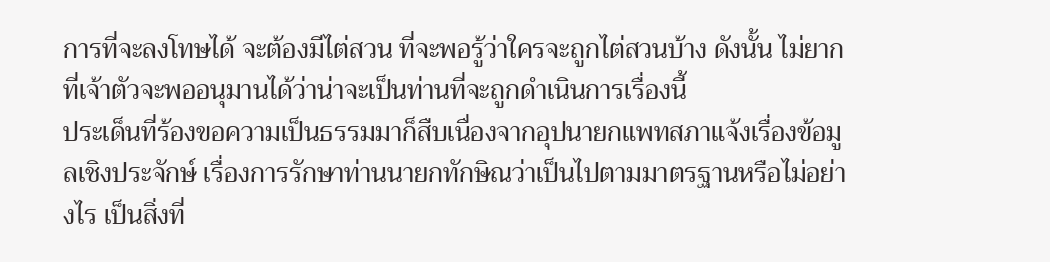การที่จะลงโทษได้ จะต้องมีไต่สวน ที่จะพอรู้ว่าใครจะถูกไต่สวนบ้าง ดังนั้น ไม่ยากที่เจ้าตัวจะพออนุมานได้ว่าน่าจะเป็นท่านที่จะถูกดำเนินการเรื่องนี้
ประเด็นที่ร้องขอความเป็นธรรมมาก็สืบเนื่องจากอุปนายกแพทสภาแจ้งเรื่องข้อมูลเชิงประจักษ์ เรื่องการรักษาท่านนายกทักษิณว่าเป็นไปตามมาตรฐานหรือไม่อย่างไร เป็นสิ่งที่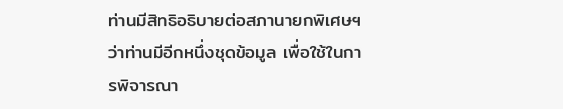ท่านมีสิทธิอธิบายต่อสภานายกพิเศษฯว่าท่านมีอีกหนึ่งชุดข้อมูล เพื่อใช้ในการพิจารณา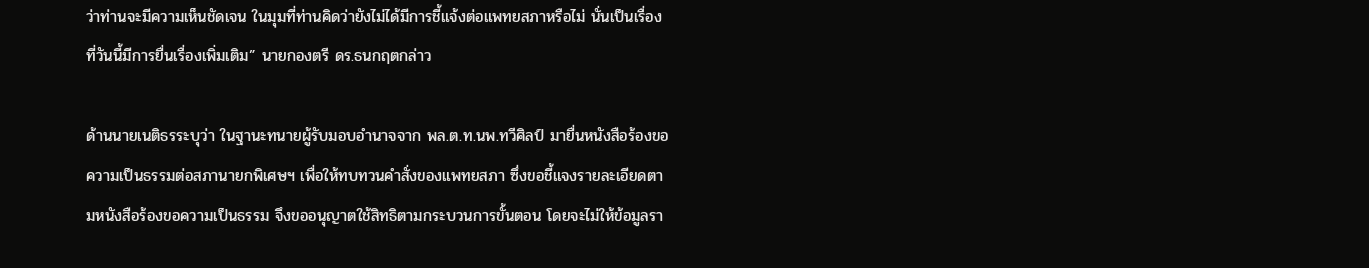ว่าท่านจะมีความเห็นชัดเจน ในมุมที่ท่านคิดว่ายังไม่ได้มีการชี้แจ้งต่อแพทยสภาหรือไม่ นั่นเป็นเรื่องที่วันนี้มีการยื่นเรื่องเพิ่มเติม” นายกองตรี ดร.ธนกฤตกล่าว

ด้านนายเนติธรระบุว่า ในฐานะทนายผู้รับมอบอำนาจจาก พล.ต.ท.นพ.ทวีศิลป์ มายื่นหนังสือร้องขอความเป็นธรรมต่อสภานายกพิเศษฯ เพื่อให้ทบทวนคำสั่งของแพทยสภา ซึ่งขอชี้แจงรายละเอียดตามหนังสือร้องขอความเป็นธรรม จึงขออนุญาตใช้สิทธิตามกระบวนการขั้นตอน โดยจะไม่ให้ข้อมูลรา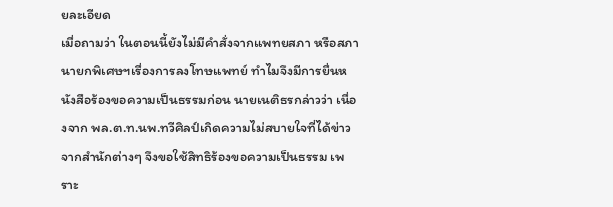ยละเอียด
เมื่อถามว่า ในตอนนี้ยังไม่มีคำสั่งจากแพทยสภา หรือสภานายกพิเศษฯเรื่องการลงโทษแพทย์ ทำไมจึงมีการยื่นหนังสือร้องขอความเป็นธรรมก่อน นายเนติธรกล่าวว่า เนื่องจาก พล.ต.ท.นพ.ทวีศิลป์เกิดความไม่สบายใจที่ได้ข่าวจากสำนักต่างๆ จึงขอใช้สิทธิร้องขอความเป็นธรรม เพราะ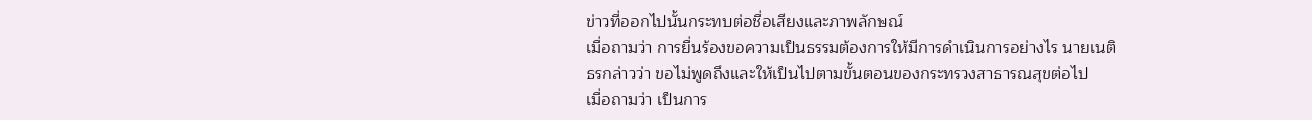ข่าวที่ออกไปนั้นกระทบต่อชื่อเสียงและภาพลักษณ์
เมื่อถามว่า การยื่นร้องขอความเป็นธรรมต้องการให้มีการดำเนินการอย่างไร นายเนติธรกล่าวว่า ขอไม่พูดถึงและให้เป็นไปตามขั้นตอนของกระทรวงสาธารณสุขต่อไป
เมื่อถามว่า เป็นการ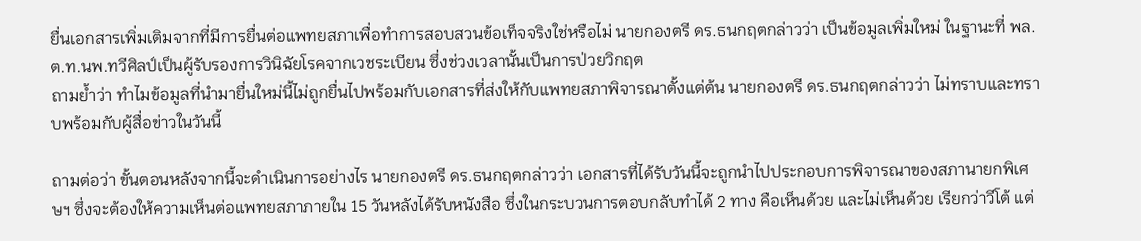ยื่นเอกสารเพิ่มเติมจากที่มีการยื่นต่อแพทยสภาเพื่อทำการสอบสวนข้อเท็จจริงใช่หรือไม่ นายกองตรี ดร.ธนกฤตกล่าวว่า เป็นข้อมูลเพิ่มใหม่ ในฐานะที่ พล.ต.ท.นพ.ทวีศิลป์เป็นผู้รับรองการวินิฉัยโรคจากเวชระเบียน ซึ่งช่วงเวลานั้นเป็นการป่วยวิกฤต
ถามย้ำว่า ทำไมข้อมูลที่นำมายื่นใหม่นี้ไม่ถูกยื่นไปพร้อมกับเอกสารที่ส่งให้กับแพทยสภาพิจารณาตั้งแต่ต้น นายกองตรี ดร.ธนกฤตกล่าวว่า ไม่ทราบและทราบพร้อมกับผู้สื่อข่าวในวันนี้

ถามต่อว่า ขั้นตอนหลังจากนี้จะดำเนินการอย่างไร นายกองตรี ดร.ธนกฤตกล่าวว่า เอกสารที่ได้รับวันนี้จะถูกนำไปประกอบการพิจารณาของสภานายกพิเศษฯ ซึ่งจะต้องให้ความเห็นต่อแพทยสภาภายใน 15 วันหลังได้รับหนังสือ ซึ่งในกระบวนการตอบกลับทำได้ 2 ทาง คือเห็นด้วย และไม่เห็นด้วย เรียกว่าวีโต้ แต่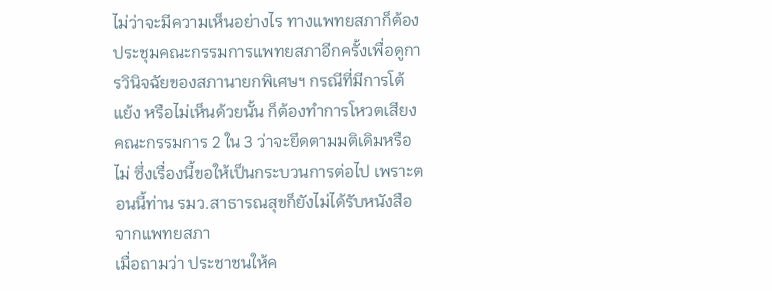ไม่ว่าจะมีความเห็นอย่างไร ทางแพทยสภาก็ต้องประชุมคณะกรรมการแพทยสภาอีกครั้งเพื่อดูการวินิจฉัยของสภานายกพิเศษฯ กรณีที่มีการโต้แย้ง หรือไม่เห็นด้วยนั้น ก็ต้องทำการโหวตเสียงคณะกรรมการ 2 ใน 3 ว่าจะยึดตามมติเดิมหรือไม่ ซึ่งเรื่องนี้ขอให้เป็นกระบวนการต่อไป เพราะตอนนี้ท่าน รมว.สาธารณสุขก็ยังไม่ได้รับหนังสือจากแพทยสภา
เมื่อถามว่า ประชาชนให้ค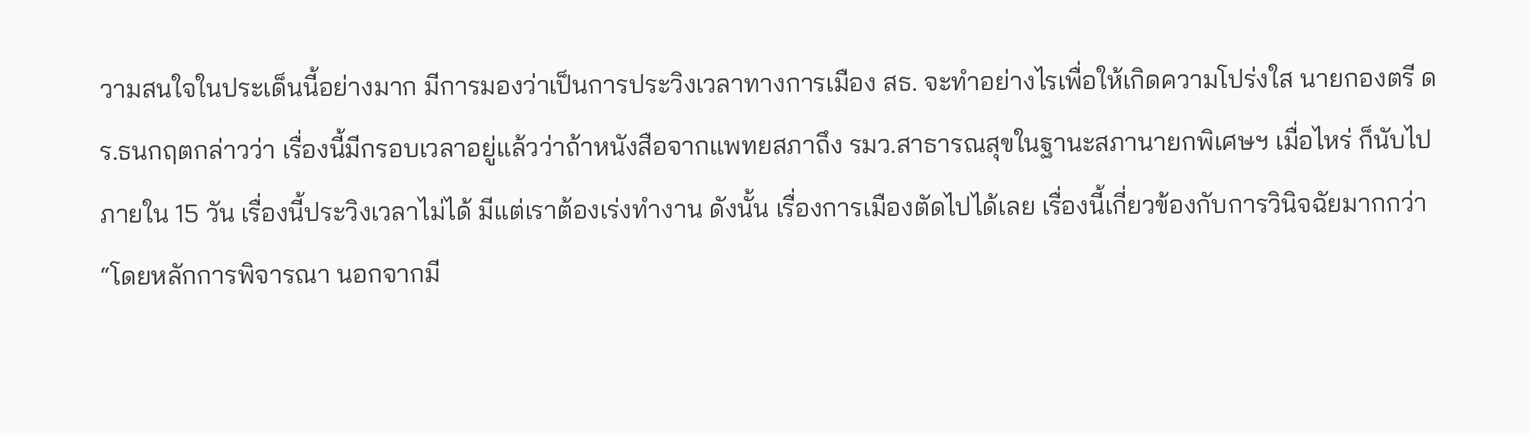วามสนใจในประเด็นนี้อย่างมาก มีการมองว่าเป็นการประวิงเวลาทางการเมือง สธ. จะทำอย่างไรเพื่อให้เกิดความโปร่งใส นายกองตรี ดร.ธนกฤตกล่าวว่า เรื่องนี้มีกรอบเวลาอยู่แล้วว่าถ้าหนังสือจากแพทยสภาถึง รมว.สาธารณสุขในฐานะสภานายกพิเศษฯ เมื่อไหร่ ก็นับไปภายใน 15 วัน เรื่องนี้ประวิงเวลาไม่ได้ มีแต่เราต้องเร่งทำงาน ดังนั้น เรื่องการเมืองตัดไปได้เลย เรื่องนี้เกี่ยวข้องกับการวินิจฉัยมากกว่า
“โดยหลักการพิจารณา นอกจากมี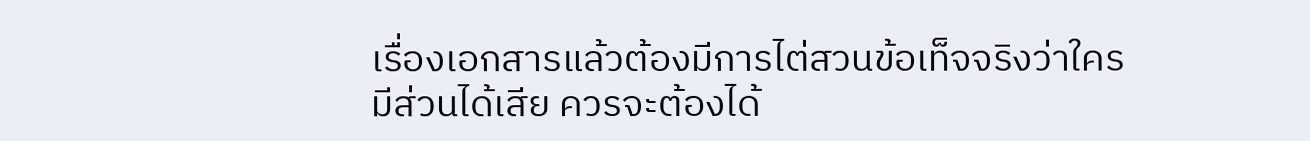เรื่องเอกสารแล้วต้องมีการไต่สวนข้อเท็จจริงว่าใครมีส่วนได้เสีย ควรจะต้องได้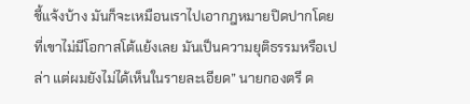ชี้แจ้งบ้าง มันก็จะเหมือนเราไปเอากฎหมายปิดปากโดยที่เขาไม่มีโอกาสโต้แย้งเลย มันเป็นความยุติธรรมหรือเปล่า แต่ผมยังไม่ได้เห็นในรายละเอียด” นายกองตรี ด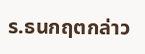ร.ธนกฤตกล่าว